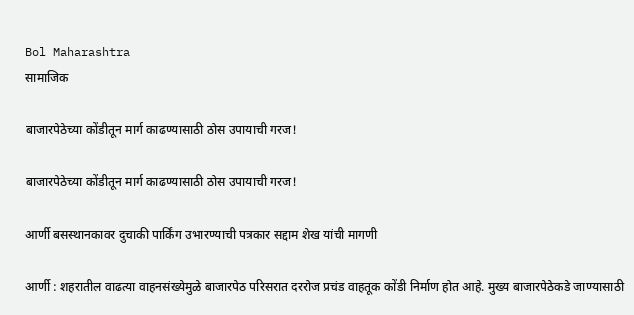Bol Maharashtra
सामाजिक

बाजारपेठेच्या कोंडीतून मार्ग काढण्यासाठी ठोस उपायाची गरज!

बाजारपेठेच्या कोंडीतून मार्ग काढण्यासाठी ठोस उपायाची गरज!

आर्णी बसस्थानकावर दुचाकी पार्किंग उभारण्याची पत्रकार सद्दाम शेख यांची मागणी

आर्णी : शहरातील वाढत्या वाहनसंख्येमुळे बाजारपेठ परिसरात दररोज प्रचंड वाहतूक कोंडी निर्माण होत आहे. मुख्य बाजारपेठेकडे जाण्यासाठी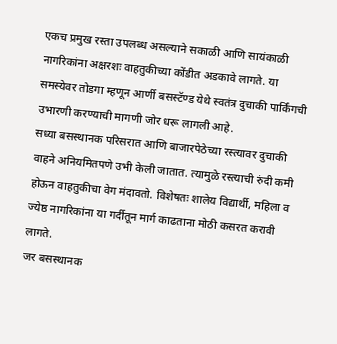एकच प्रमुख रस्ता उपलब्ध असल्याने सकाळी आणि सायंकाळी नागरिकांना अक्षरशः वाहतुकीच्या कोंडीत अडकावे लागते. या समस्येवर तोडगा म्हणून आर्णी बसस्टॅण्ड येथे स्वतंत्र दुचाकी पार्किंगची उभारणी करण्याची मागणी जोर धरू लागली आहे.
सध्या बसस्थानक परिसरात आणि बाजारपेठेच्या रस्त्यावर दुचाकी वाहने अनियमितपणे उभी केली जातात. त्यामुळे रस्त्याची रुंदी कमी होऊन वाहतुकीचा वेग मंदावतो. विशेषतः शालेय विद्यार्थी, महिला व ज्येष्ठ नागरिकांना या गर्दीतून मार्ग काढताना मोठी कसरत करावी लागते.
जर बसस्थानक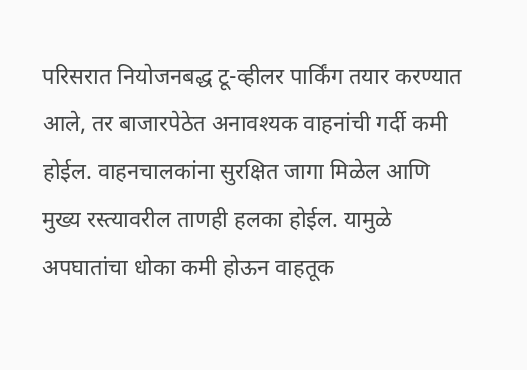परिसरात नियोजनबद्ध टू-व्हीलर पार्किंग तयार करण्यात आले, तर बाजारपेठेत अनावश्यक वाहनांची गर्दी कमी होईल. वाहनचालकांना सुरक्षित जागा मिळेल आणि मुख्य रस्त्यावरील ताणही हलका होईल. यामुळे अपघातांचा धोका कमी होऊन वाहतूक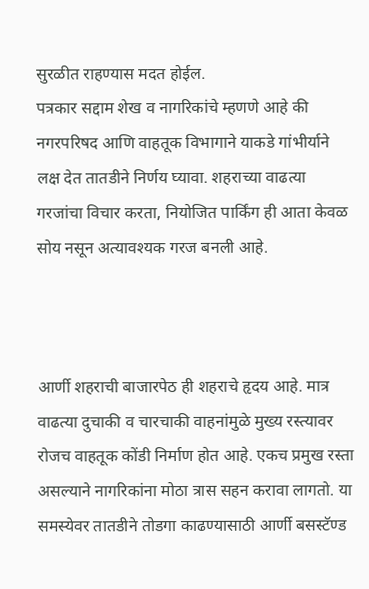सुरळीत राहण्यास मदत होईल.
पत्रकार सद्दाम शेख व नागरिकांचे म्हणणे आहे की नगरपरिषद आणि वाहतूक विभागाने याकडे गांभीर्याने लक्ष देत तातडीने निर्णय घ्यावा. शहराच्या वाढत्या गरजांचा विचार करता, नियोजित पार्किंग ही आता केवळ सोय नसून अत्यावश्यक गरज बनली आहे.



आर्णी शहराची बाजारपेठ ही शहराचे हृदय आहे. मात्र वाढत्या दुचाकी व चारचाकी वाहनांमुळे मुख्य रस्त्यावर रोजच वाहतूक कोंडी निर्माण होत आहे. एकच प्रमुख रस्ता असल्याने नागरिकांना मोठा त्रास सहन करावा लागतो. या समस्येवर तातडीने तोडगा काढण्यासाठी आर्णी बसस्टॅण्ड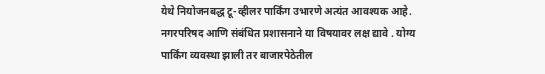येथे नियोजनबद्ध टू-व्हीलर पार्किंग उभारणे अत्यंत आवश्यक आहे.
नगरपरिषद आणि संबंधित प्रशासनाने या विषयावर लक्ष द्यावे . योग्य पार्किंग व्यवस्था झाली तर बाजारपेठेतील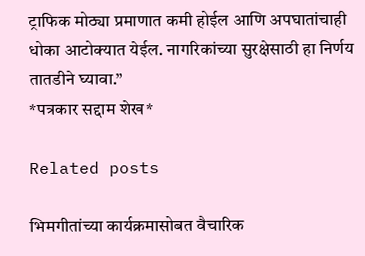ट्राफिक मोठ्या प्रमाणात कमी होईल आणि अपघातांचाही धोका आटोक्यात येईल. नागरिकांच्या सुरक्षेसाठी हा निर्णय तातडीने घ्यावा.”
*पत्रकार सद्दाम शेख*

Related posts

भिमगीतांच्या कार्यक्रमासोबत वैचारिक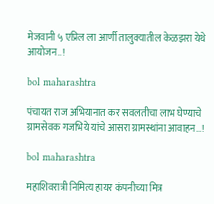मेजवानी ५ एप्रिल ला आर्णी तालुक्यातील केळझरा येथे आयोजन..!

bol maharashtra

पंचायत राज अभियानात कर सवलतीचा लाभ घेण्याचे ग्रामसेवक गजभिये यांचे आसरा ग्रामस्थांना आवाहन…!

bol maharashtra

महाशिवरात्री निमित्य हायर कंपनीच्या मित्र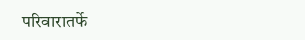परिवारातर्फे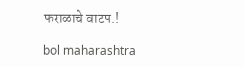फराळाचे वाटप.!

bol maharashtra